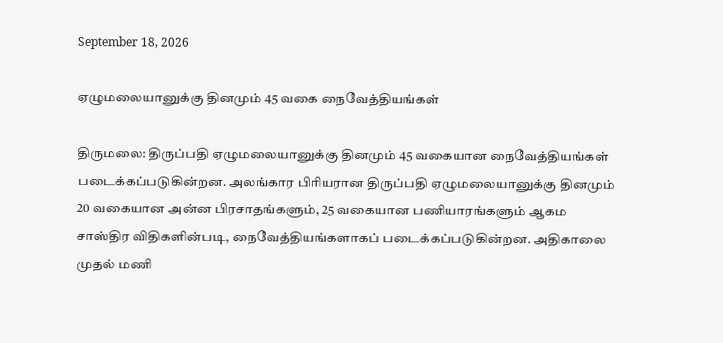September 18, 2026

ஏழுமலையானுக்கு தினமும் 45 வகை நைவேத்தியங்கள்

திருமலை: திருப்பதி ஏழுமலையானுக்கு தினமும் 45 வகையான நைவேத்தியங்கள் படைக்கப்படுகின்றன. அலங்கார பிரியரான திருப்பதி ஏழுமலையானுக்கு தினமும் 20 வகையான அன்ன பிரசாதங்களும், 25 வகையான பணியாரங்களும் ஆகம சாஸ்திர விதிகளின்படி, நைவேத்தியங்களாகப் படைக்கப்படுகின்றன. அதிகாலை முதல் மணி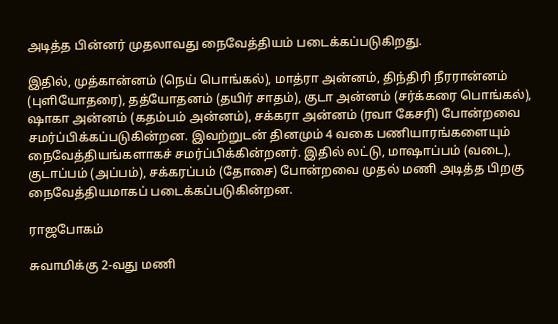அடித்த பின்னர் முதலாவது நைவேத்தியம் படைக்கப்படுகிறது.

இதில், முத்கான்னம் (நெய் பொங்கல்), மாத்ரா அன்னம், திந்திரி நீரரான்னம் (புளியோதரை), தத்யோதனம் (தயிர் சாதம்), குடா அன்னம் (சர்க்கரை பொங்கல்), ஷாகா அன்னம் (கதம்பம் அன்னம்), சக்கரா அன்னம் (ரவா கேசரி) போன்றவை சமர்ப்பிக்கப்படுகின்றன. இவற்றுடன் தினமும் 4 வகை பணியாரங்களையும் நைவேத்தியங்களாகச் சமர்ப்பிக்கின்றனர். இதில் லட்டு, மாஷாப்பம் (வடை), குடாப்பம் (அப்பம்), சக்கரப்பம் (தோசை) போன்றவை முதல் மணி அடித்த பிறகு நைவேத்தியமாகப் படைக்கப்படுகின்றன.

ராஜபோகம்

சுவாமிக்கு 2-வது மணி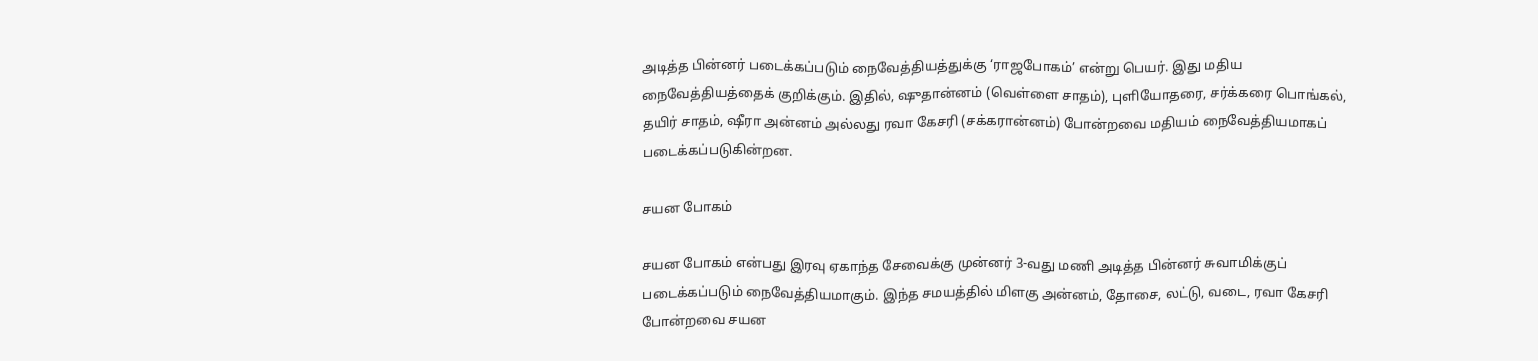அடித்த பின்னர் படைக்கப்படும் நைவேத்தியத்துக்கு ‘ராஜபோகம்’ என்று பெயர். இது மதிய நைவேத்தியத்தைக் குறிக்கும். இதில், ஷுதான்னம் (வெள்ளை சாதம்), புளியோதரை, சர்க்கரை பொங்கல், தயிர் சாதம், ஷீரா அன்னம் அல்லது ரவா கேசரி (சக்கரான்னம்) போன்றவை மதியம் நைவேத்தியமாகப் படைக்கப்படுகின்றன.

சயன போகம்

சயன போகம் என்பது இரவு ஏகாந்த சேவைக்கு முன்னர் 3-வது மணி அடித்த பின்னர் சுவாமிக்குப் படைக்கப்படும் நைவேத்தியமாகும். இந்த சமயத்தில் மிளகு அன்னம், தோசை, லட்டு, வடை, ரவா கேசரி போன்றவை சயன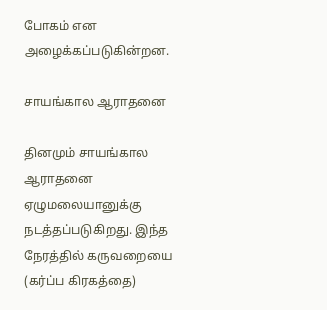போகம் என அழைக்கப்படுகின்றன.

சாயங்கால ஆராதனை

தினமும் சாயங்கால ஆராதனை ஏழுமலையானுக்கு நடத்தப்படுகிறது. இந்த நேரத்தில் கருவறையை (கர்ப்ப கிரகத்தை)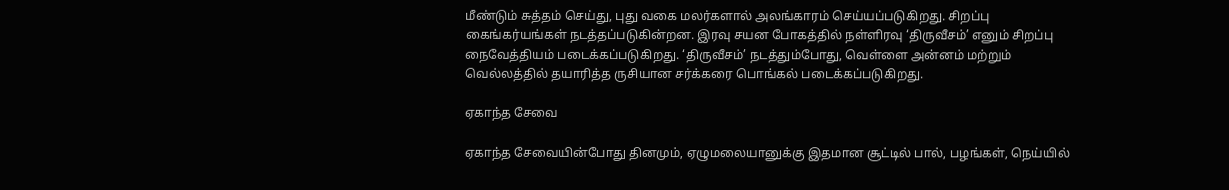மீண்டும் சுத்தம் செய்து, புது வகை மலர்களால் அலங்காரம் செய்யப்படுகிறது. சிறப்பு கைங்கர்யங்கள் நடத்தப்படுகின்றன. இரவு சயன போகத்தில் நள்ளிரவு ‘திருவீசம்’ எனும் சிறப்பு நைவேத்தியம் படைக்கப்படுகிறது. ‘திருவீசம்’ நடத்தும்போது, வெள்ளை அன்னம் மற்றும் வெல்லத்தில் தயாரித்த ருசியான சர்க்கரை பொங்கல் படைக்கப்படுகிறது.

ஏகாந்த சேவை

ஏகாந்த சேவையின்போது தினமும், ஏழுமலையானுக்கு இதமான சூட்டில் பால், பழங்கள், நெய்யில்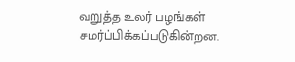வறுத்த உலர் பழங்கள் சமர்ப்பிக்கப்படுகின்றன.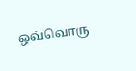ஒவ்வொரு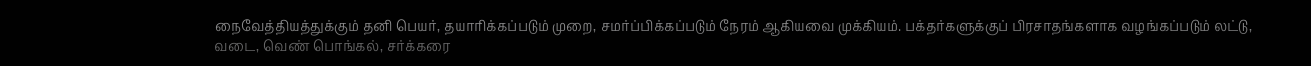நைவேத்தியத்துக்கும் தனி பெயர், தயாரிக்கப்படும் முறை, சமர்ப்பிக்கப்படும் நேரம் ஆகியவை முக்கியம். பக்தர்களுக்குப் பிரசாதங்களாக வழங்கப்படும் லட்டு, வடை, வெண் பொங்கல், சர்க்கரை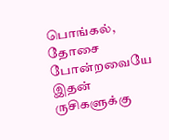பொங்கல், தோசை போன்றவையே இதன் ருசிகளுக்கு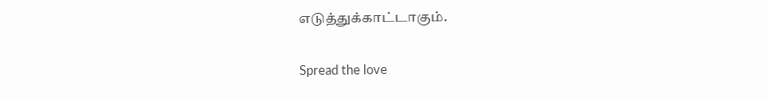எடுத்துக்காட்டாகும்.

Spread the love